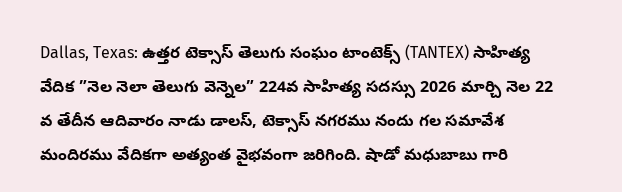Dallas, Texas: ఉత్తర టెక్సాస్ తెలుగు సంఘం టాంటెక్స్ (TANTEX) సాహిత్య వేదిక ”నెల నెలా తెలుగు వెన్నెల” 224వ సాహిత్య సదస్సు 2026 మార్చి నెల 22 వ తేదీన ఆదివారం నాడు డాలస్, టెక్సాస్ నగరము నందు గల సమావేశ మందిరము వేదికగా అత్యంత వైభవంగా జరిగింది. షాడో మధుబాబు గారి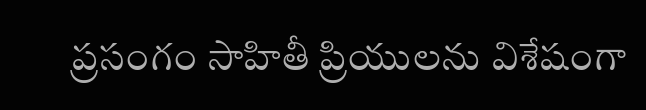ప్రసంగం సాహితీ ప్రియులను విశేషంగా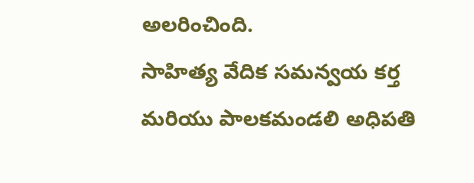అలరించింది.
సాహిత్య వేదిక సమన్వయ కర్త మరియు పాలకమండలి అధిపతి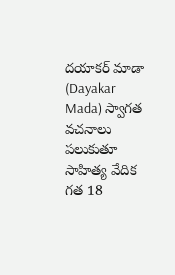దయాకర్ మాడా (Dayakar Mada) స్వాగత వచనాలు పలుకుతూ సాహిత్య వేదిక గత 18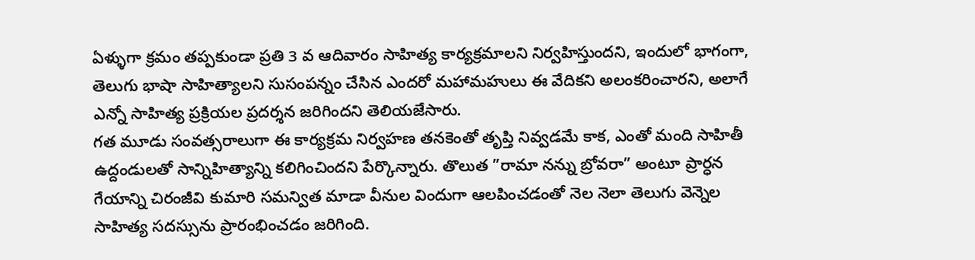ఏళ్ళుగా క్రమం తప్పకుండా ప్రతి 3 వ ఆదివారం సాహిత్య కార్యక్రమాలని నిర్వహిస్తుందని, ఇందులో భాగంగా, తెలుగు భాషా సాహిత్యాలని సుసంపన్నం చేసిన ఎందరో మహామహులు ఈ వేదికని అలంకరించారని, అలాగే ఎన్నో సాహిత్య ప్రక్రియల ప్రదర్శన జరిగిందని తెలియజేసారు.
గత మూడు సంవత్సరాలుగా ఈ కార్యక్రమ నిర్వహణ తనకెంతో తృప్తి నివ్వడమే కాక, ఎంతో మంది సాహితీ ఉద్దండులతో సాన్నిహిత్యాన్ని కలిగించిందని పేర్కొన్నారు. తొలుత ”రామా నన్ను బ్రోవరా” అంటూ ప్రార్ధన గేయాన్ని చిరంజీవి కుమారి సమన్విత మాడా వీనుల విందుగా ఆలపించడంతో నెల నెలా తెలుగు వెన్నెల సాహిత్య సదస్సును ప్రారంభించడం జరిగింది.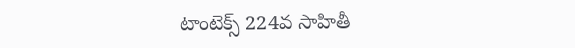టాంటెక్స్ 224వ సాహితీ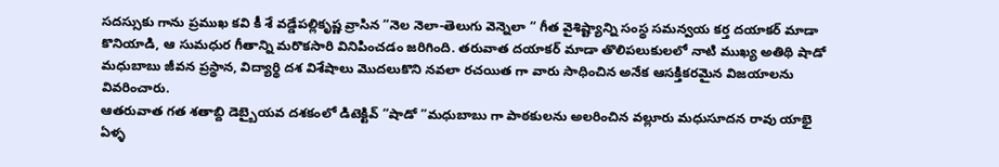సదస్సుకు గాను ప్రముఖ కవి కీ శే వడ్డేపల్లికృష్ణ వ్రాసిన ”నెల నెలా-తెలుగు వెన్నెలా ” గీత వైశిష్ట్యాన్ని సంస్థ సమన్వయ కర్త దయాకర్ మాడా కొనియాడి, ఆ సుమధుర గీతాన్ని మరొకసారి వినిపించడం జరిగింది. తరువాత దయాకర్ మాడా తొలిపలుకులలో నాటి ముఖ్య అతిథి షాడో మధుబాబు జీవన ప్రస్థాన, విద్యార్థి దశ విశేషాలు మొదలుకొని నవలా రచయిత గా వారు సాధించిన అనేక ఆసక్తికరమైన విజయాలను వివరించారు.
ఆతరువాత గత శతాబ్ది డెబ్బైయవ దశకంలో డిటెక్టివ్ ”షాడో ”మధుబాబు గా పాఠకులను అలరించిన వల్లూరు మధుసూదన రావు యాభై ఏళ్ళ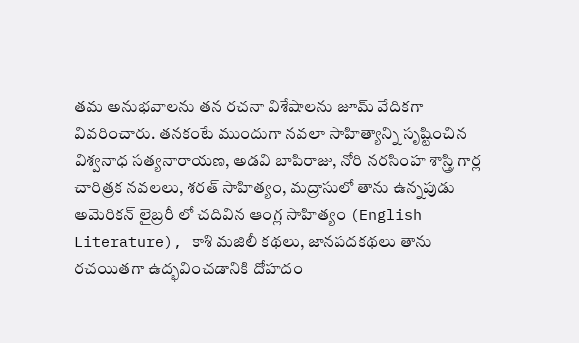తమ అనుభవాలను తన రచనా విశేషాలను జూమ్ వేదికగా వివరించారు. తనకంటే ముందుగా నవలా సాహిత్యాన్ని సృష్టించిన విశ్వనాధ సత్యనారాయణ, అడవి బాపిరాజు, నోరి నరసింహ శాస్త్రి గార్ల చారిత్రక నవలలు, శరత్ సాహిత్యం, మద్రాసులో తాను ఉన్నపుడు అమెరికన్ లైబ్రరీ లో చదివిన ఆంగ్ల సాహిత్యం (English Literature), కాశి మజిలీ కథలు, జానపదకథలు తాను రచయితగా ఉద్భవించడానికి దోహదం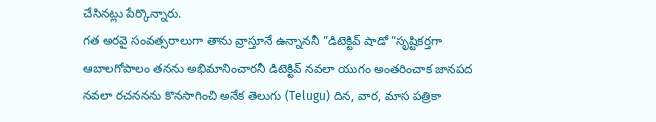చేసినట్లు పేర్కొన్నారు.
గత అరవై సంవత్సరాలుగా తాను వ్రాస్తూనే ఉన్నాననీ ”డిటెక్టివ్ షాడో ”సృష్టికర్తగా ఆబాలగోపాలం తనను అభిమానించారనీ డిటెక్టివ్ నవలా యుగం అంతరించాక జానపద నవలా రచననను కొనసాగించి అనేక తెలుగు (Telugu) దిన, వార, మాస పత్రికా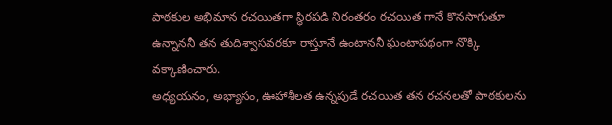పాఠకుల అభిమాన రచయితగా స్థిరపడి నిరంతరం రచయిత గానే కొనసాగుతూ ఉన్నాననీ తన తుదిశ్వాసవరకూ రాస్తూనే ఉంటాననీ ఘంటాపథంగా నొక్కి వక్కాణించారు.
అధ్యయనం, అభ్యాసం, ఊహాశీలత ఉన్నపుడే రచయిత తన రచనలతో పాఠకులను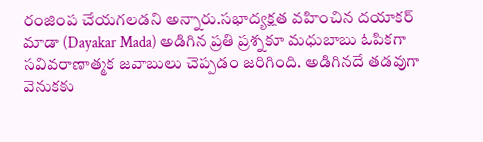రంజింప చేయగలడని అన్నారు.సభాద్యక్షత వహించిన దయాకర్ మాడా (Dayakar Mada) అడిగిన ప్రతి ప్రశ్నకూ మధుబాబు ఓపికగా సవివరాణాత్మక జవాబులు చెప్పడం జరిగింది. అడిగినదే తడవుగా వెనుకకు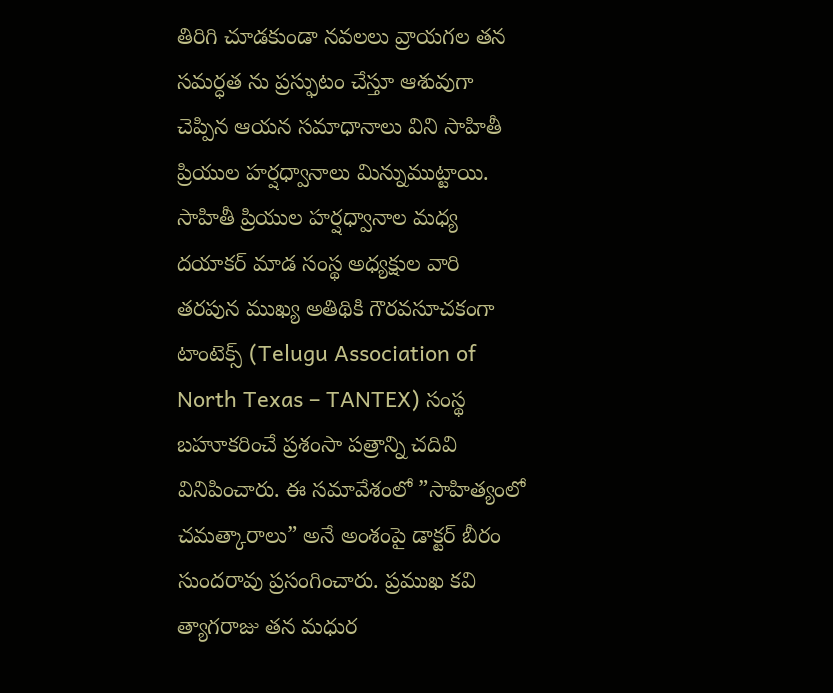తిరిగి చూడకుండా నవలలు వ్రాయగల తన సమర్ధత ను ప్రస్ఫుటం చేస్తూ ఆశువుగా చెప్పిన ఆయన సమాధానాలు విని సాహితీ ప్రియుల హర్షధ్వానాలు మిన్నుముట్టాయి.
సాహితీ ప్రియుల హర్షధ్వానాల మధ్య దయాకర్ మాడ సంస్థ అధ్యక్షుల వారి తరపున ముఖ్య అతిథికి గౌరవసూచకంగా టాంటెక్స్ (Telugu Association of North Texas – TANTEX) సంస్థ బహూకరించే ప్రశంసా పత్రాన్ని చదివి వినిపించారు. ఈ సమావేశంలో ”సాహిత్యంలో చమత్కారాలు” అనే అంశంపై డాక్టర్ బీరం సుందరావు ప్రసంగించారు. ప్రముఖ కవి త్యాగరాజు తన మధుర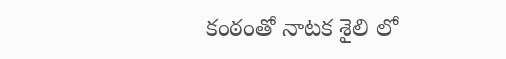కంఠంతో నాటక శైలి లో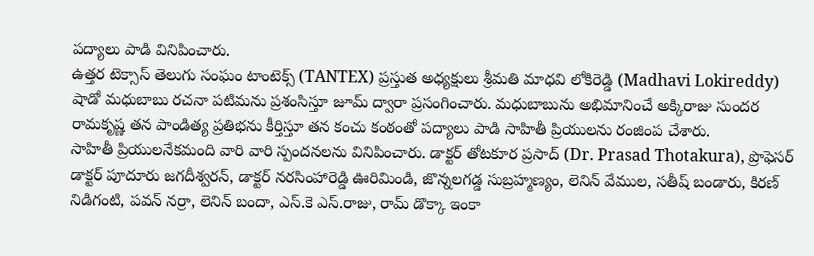పద్యాలు పాడి వినిపించారు.
ఉత్తర టెక్సాస్ తెలుగు సంఘం టాంటెక్స్ (TANTEX) ప్రస్తుత అధ్యక్షులు శ్రీమతి మాధవి లోకిరెడ్డి (Madhavi Lokireddy) షాడో మధుబాబు రచనా పటిమను ప్రశంసిస్తూ జూమ్ ద్వారా ప్రసంగించారు. మధుబాబును అభిమానించే అక్కిరాజు సుందర రామకృష్ణ తన పాండిత్య ప్రతిభను కీర్తిస్తూ తన కంచు కంఠంతో పద్యాలు పాడి సాహితీ ప్రియులను రంజింప చేశారు.
సాహితీ ప్రియులనేకమంది వారి వారి స్పందనలను వినిపించారు. డాక్టర్ తోటకూర ప్రసాద్ (Dr. Prasad Thotakura), ప్రొఫెసర్ డాక్టర్ పూదూరు జగదీశ్వరన్, డాక్టర్ నరసింహారెడ్డి ఊరిమిండి, జొన్నలగడ్డ సుబ్రహ్మణ్యం, లెనిన్ వేముల, సతీష్ బండారు, కిరణ్ నిడిగంటి, పవన్ నర్రా, లెనిన్ బందా, ఎస్.కె ఎస్.రాజు, రామ్ డొక్కా ఇంకా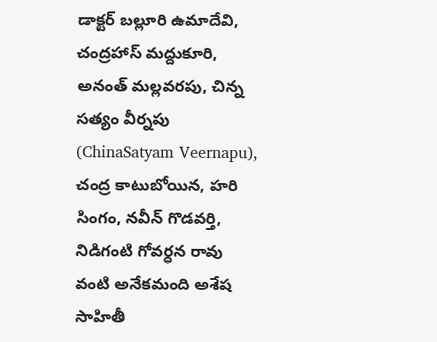డాక్టర్ బల్లూరి ఉమాదేవి, చంద్రహాస్ మద్దుకూరి, అనంత్ మల్లవరపు, చిన్న సత్యం వీర్నపు (ChinaSatyam Veernapu), చంద్ర కాటుబోయిన, హరి సింగం, నవీన్ గొడవర్తి, నిడిగంటి గోవర్ధన రావు వంటి అనేకమంది అశేష సాహితీ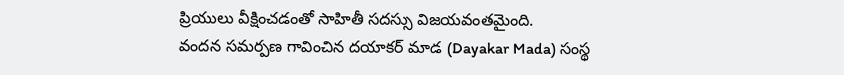ప్రియులు వీక్షించడంతో సాహితీ సదస్సు విజయవంతమైంది.
వందన సమర్పణ గావించిన దయాకర్ మాడ (Dayakar Mada) సంస్థ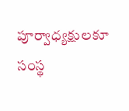పూర్వాధ్యక్షులకూ సంస్థ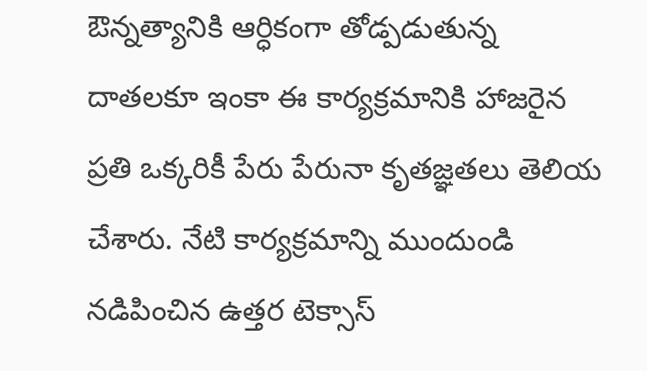ఔన్నత్యానికి ఆర్ధికంగా తోడ్పడుతున్న దాతలకూ ఇంకా ఈ కార్యక్రమానికి హాజరైన ప్రతి ఒక్కరికీ పేరు పేరునా కృతజ్ఞతలు తెలియ చేశారు. నేటి కార్యక్రమాన్ని ముందుండి నడిపించిన ఉత్తర టెక్సాస్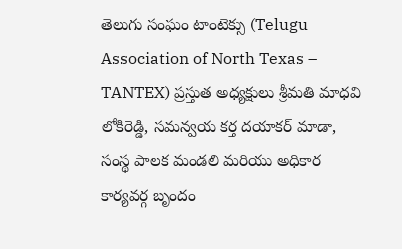తెలుగు సంఘం టాంటెక్సు (Telugu Association of North Texas – TANTEX) ప్రస్తుత అధ్యక్షులు శ్రీమతి మాధవి లోకిరెడ్డి, సమన్వయ కర్త దయాకర్ మాడా, సంస్థ పాలక మండలి మరియు అధికార కార్యవర్గ బృందం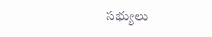సభ్యులు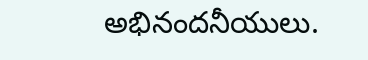అభినందనీయులు.